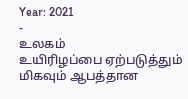Year: 2021
-
உலகம்
உயிரிழப்பை ஏற்படுத்தும் மிகவும் ஆபத்தான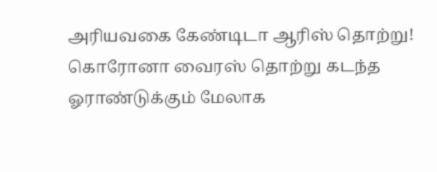அரியவகை கேண்டிடா ஆரிஸ் தொற்று!
கொரோனா வைரஸ் தொற்று கடந்த ஓராண்டுக்கும் மேலாக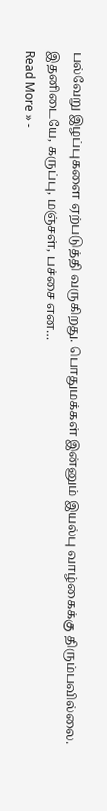பல்வேறு இழப்புகளை ஏற்படுத்தி வருகிறது. பொதுமக்கள் இன்னும் இயல்பு வாழ்கைக்கு திரும்பவில்லை. இதனிடையே, கருப்பு, மஞ்சள், பச்சை என…
Read More » -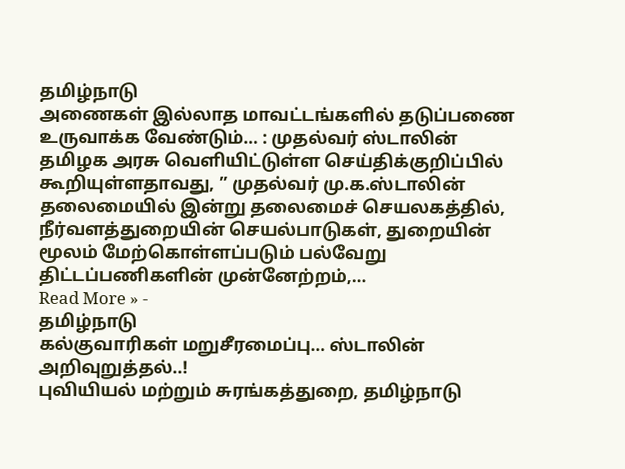தமிழ்நாடு
அணைகள் இல்லாத மாவட்டங்களில் தடுப்பணை உருவாக்க வேண்டும்… : முதல்வர் ஸ்டாலின்
தமிழக அரசு வெளியிட்டுள்ள செய்திக்குறிப்பில் கூறியுள்ளதாவது, ” முதல்வர் மு.க.ஸ்டாலின் தலைமையில் இன்று தலைமைச் செயலகத்தில், நீர்வளத்துறையின் செயல்பாடுகள், துறையின் மூலம் மேற்கொள்ளப்படும் பல்வேறு திட்டப்பணிகளின் முன்னேற்றம்,…
Read More » -
தமிழ்நாடு
கல்குவாரிகள் மறுசீரமைப்பு… ஸ்டாலின் அறிவுறுத்தல்..!
புவியியல் மற்றும் சுரங்கத்துறை, தமிழ்நாடு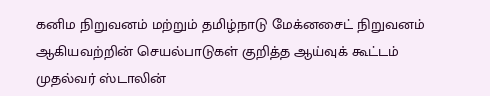கனிம நிறுவனம் மற்றும் தமிழ்நாடு மேக்னசைட் நிறுவனம் ஆகியவற்றின் செயல்பாடுகள் குறித்த ஆய்வுக் கூட்டம் முதல்வர் ஸ்டாலின்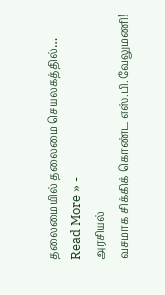தலைமையில் தலைமை செயலகத்தில்…
Read More » -
அரசியல்
வசமாக சிக்கிக் கொண்ட எஸ்.பி.வேலுமணி!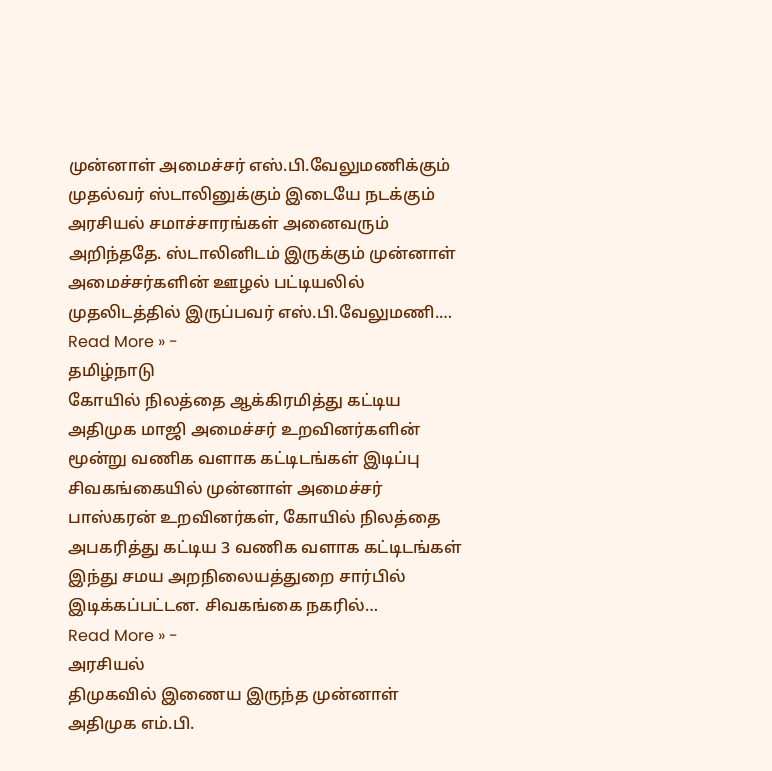முன்னாள் அமைச்சர் எஸ்.பி.வேலுமணிக்கும் முதல்வர் ஸ்டாலினுக்கும் இடையே நடக்கும் அரசியல் சமாச்சாரங்கள் அனைவரும் அறிந்ததே. ஸ்டாலினிடம் இருக்கும் முன்னாள் அமைச்சர்களின் ஊழல் பட்டியலில் முதலிடத்தில் இருப்பவர் எஸ்.பி.வேலுமணி.…
Read More » -
தமிழ்நாடு
கோயில் நிலத்தை ஆக்கிரமித்து கட்டிய அதிமுக மாஜி அமைச்சர் உறவினர்களின் மூன்று வணிக வளாக கட்டிடங்கள் இடிப்பு
சிவகங்கையில் முன்னாள் அமைச்சர் பாஸ்கரன் உறவினர்கள், கோயில் நிலத்தை அபகரித்து கட்டிய 3 வணிக வளாக கட்டிடங்கள் இந்து சமய அறநிலையத்துறை சார்பில் இடிக்கப்பட்டன. சிவகங்கை நகரில்…
Read More » -
அரசியல்
திமுகவில் இணைய இருந்த முன்னாள் அதிமுக எம்.பி.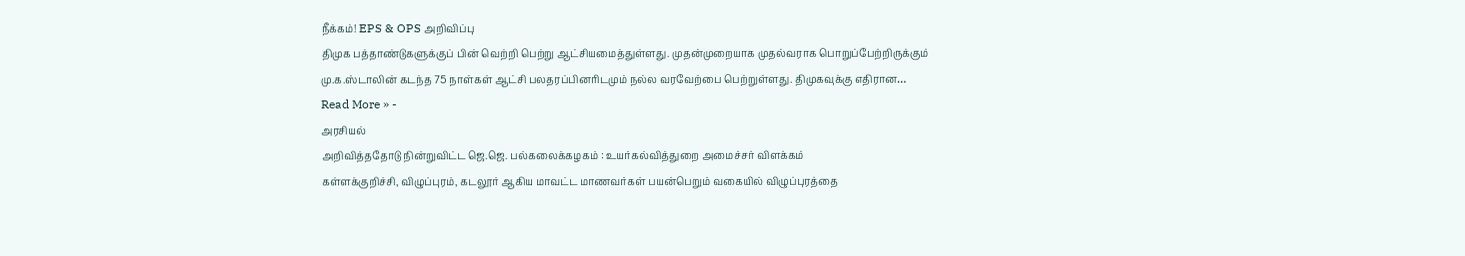நீக்கம்! EPS & OPS அறிவிப்பு
திமுக பத்தாண்டுகளுக்குப் பின் வெற்றி பெற்று ஆட்சியமைத்துள்ளது. முதன்முறையாக முதல்வராக பொறுப்பேற்றிருக்கும் மு.க.ஸ்டாலின் கடந்த 75 நாள்கள் ஆட்சி பலதரப்பினரிடமும் நல்ல வரவேற்பை பெற்றுள்ளது. திமுகவுக்கு எதிரான…
Read More » -
அரசியல்
அறிவித்ததோடு நின்றுவிட்ட ஜெ.ஜெ. பல்கலைக்கழகம் : உயர்கல்வித்துறை அமைச்சர் விளக்கம்
கள்ளக்குறிச்சி, விழுப்புரம், கடலூர் ஆகிய மாவட்ட மாணவர்கள் பயன்பெறும் வகையில் விழுப்புரத்தை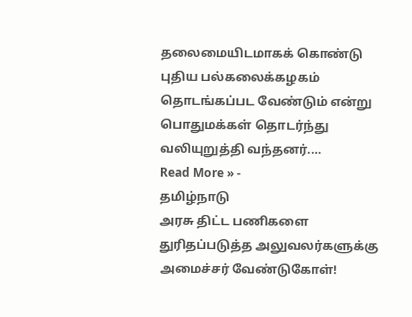தலைமையிடமாகக் கொண்டு புதிய பல்கலைக்கழகம் தொடங்கப்பட வேண்டும் என்று பொதுமக்கள் தொடர்ந்து வலியுறுத்தி வந்தனர்.…
Read More » -
தமிழ்நாடு
அரசு திட்ட பணிகளை துரிதப்படுத்த அலுவலர்களுக்கு அமைச்சர் வேண்டுகோள்!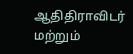ஆதிதிராவிடர் மற்றும்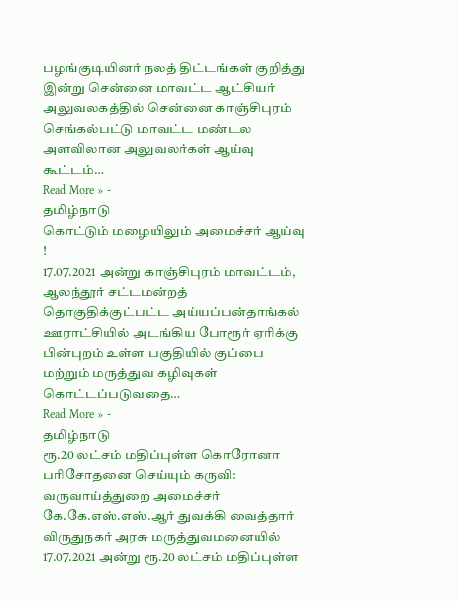பழங்குடியினர் நலத் திட்டங்கள் குறித்து இன்று சென்னை மாவட்ட ஆட்சியர் அலுவலகத்தில் சென்னை காஞ்சிபுரம் செங்கல்பட்டு மாவட்ட மண்டல அளவிலான அலுவலர்கள் ஆய்வு கூட்டம்…
Read More » -
தமிழ்நாடு
கொட்டும் மழையிலும் அமைச்சர் ஆய்வு !
17.07.2021 அன்று காஞ்சிபுரம் மாவட்டம், ஆலந்தூர் சட்டமன்றத் தொகுதிக்குட்பட்ட அய்யப்பன்தாங்கல் ஊராட்சியில் அடங்கிய போரூர் ஏரிக்கு பின்புறம் உள்ள பகுதியில் குப்பை மற்றும் மருத்துவ கழிவுகள் கொட்டப்படுவதை…
Read More » -
தமிழ்நாடு
ரூ.20 லட்சம் மதிப்புள்ள கொரோனா பரிசோதனை செய்யும் கருவி: வருவாய்த்துறை அமைச்சர் கே.கே.எஸ்.எஸ்.ஆர் துவக்கி வைத்தார்
விருதுநகர் அரசு மருத்துவமனையில் 17.07.2021 அன்று ரூ.20 லட்சம் மதிப்புள்ள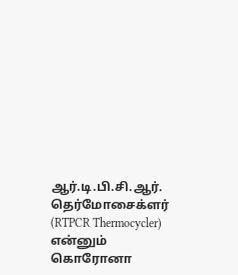ஆர்.டி.பி.சி.ஆர். தெர்மோசைக்ளர் (RTPCR Thermocycler) என்னும் கொரோனா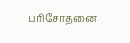பரிசோதனை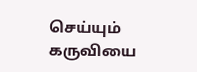செய்யும் கருவியை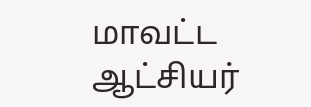மாவட்ட ஆட்சியர்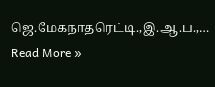ஜெ.மேகநாதரெட்டி.,இ.ஆ.ப.,…
Read More »